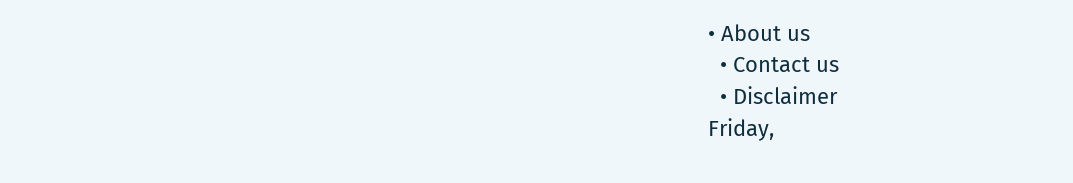• About us
  • Contact us
  • Disclaimer
Friday,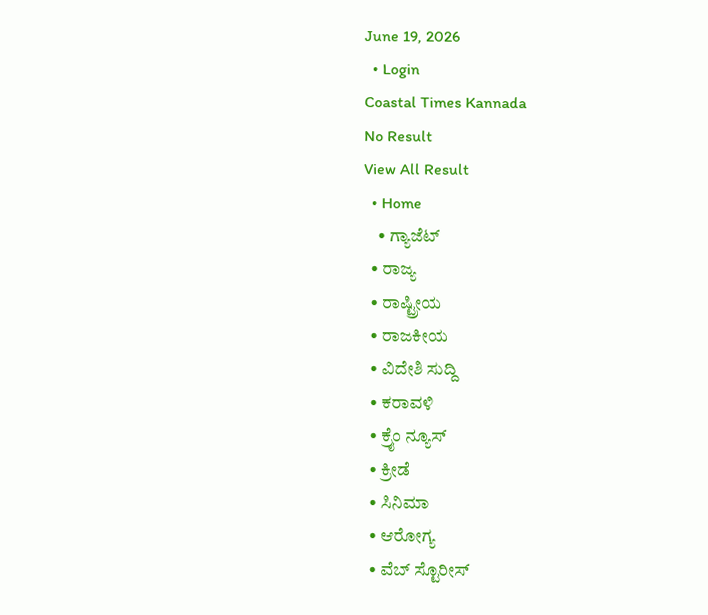June 19, 2026
  • Login
Coastal Times Kannada
No Result
View All Result
  • Home
    • ಗ್ಯಾಜೆಟ್
  • ರಾಜ್ಯ
  • ರಾಷ್ಟ್ರೀಯ
  • ರಾಜಕೀಯ
  • ವಿದೇಶಿ ಸುದ್ದಿ
  • ಕರಾವಳಿ
  • ಕ್ರೈಂ ನ್ಯೂಸ್
  • ಕ್ರೀಡೆ
  • ಸಿನಿಮಾ
  • ಆರೋಗ್ಯ
  • ವೆಬ್ ಸ್ಟೊರೀಸ್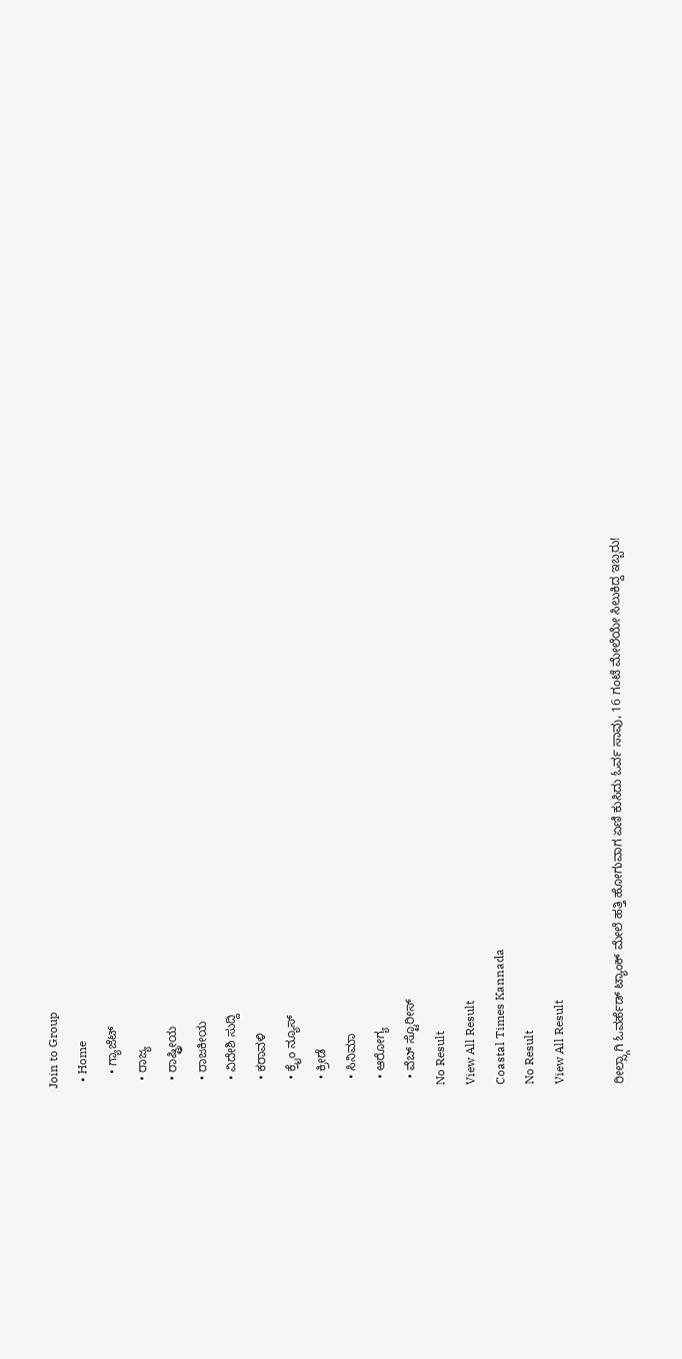Join to Group
  • Home
    • ಗ್ಯಾಜೆಟ್
  • ರಾಜ್ಯ
  • ರಾಷ್ಟ್ರೀಯ
  • ರಾಜಕೀಯ
  • ವಿದೇಶಿ ಸುದ್ದಿ
  • ಕರಾವಳಿ
  • ಕ್ರೈಂ ನ್ಯೂಸ್
  • ಕ್ರೀಡೆ
  • ಸಿನಿಮಾ
  • ಆರೋಗ್ಯ
  • ವೆಬ್ ಸ್ಟೊರೀಸ್
No Result
View All Result
Coastal Times Kannada
No Result
View All Result

ರೀಲ್ಸ್ಗಾಗಿ ಓವರ್ಹೆಡ್ ಟ್ಯಾಂಕ್ ಮೇಲೆ ಹತ್ತಿ ಹೋಗುವಾಗ ಏಣಿ ಕುಸಿದು ಓರ್ವ ಸಾವು, 16 ಗಂಟೆ ಮೇಲೆಯೇ ಸಿಲುಕಿದ್ದ ಇಬ್ಬರು!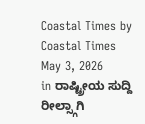Coastal Times by Coastal Times
May 3, 2026
in ರಾಷ್ಟ್ರೀಯ ಸುದ್ದಿ
ರೀಲ್ಸ್ಗಾಗಿ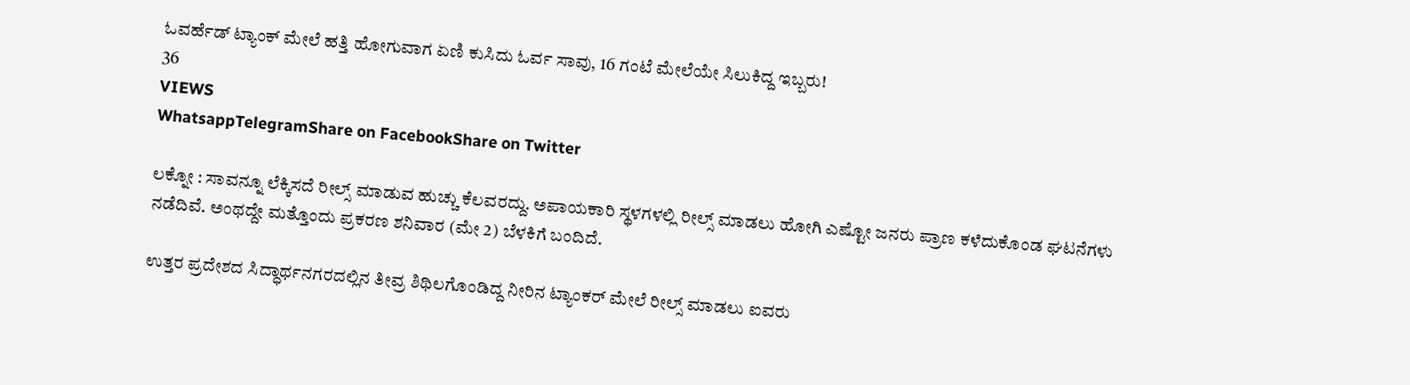ಓವರ್ಹೆಡ್ ಟ್ಯಾಂಕ್ ಮೇಲೆ ಹತ್ತಿ ಹೋಗುವಾಗ ಏಣಿ ಕುಸಿದು ಓರ್ವ ಸಾವು, 16 ಗಂಟೆ ಮೇಲೆಯೇ ಸಿಲುಕಿದ್ದ ಇಬ್ಬರು!
36
VIEWS
WhatsappTelegramShare on FacebookShare on Twitter

ಲಕ್ನೋ : ಸಾವನ್ನೂ ಲೆಕ್ಕಿಸದೆ ರೀಲ್ಸ್ ಮಾಡುವ ಹುಚ್ಚು ಕೆಲವರದ್ದು. ಅಪಾಯಕಾರಿ ಸ್ಥಳಗಳಲ್ಲಿ ರೀಲ್ಸ್ ಮಾಡಲು ಹೋಗಿ ಎಷ್ಟೋ ಜನರು ಪ್ರಾಣ ಕಳೆದುಕೊಂಡ ಘಟನೆಗಳು ನಡೆದಿವೆ. ಅಂಥದ್ದೇ ಮತ್ತೊಂದು ಪ್ರಕರಣ ಶನಿವಾರ (ಮೇ 2) ಬೆಳಕಿಗೆ ಬಂದಿದೆ.

ಉತ್ತರ ಪ್ರದೇಶದ ಸಿದ್ಧಾರ್ಥನಗರದಲ್ಲಿನ ತೀವ್ರ ಶಿಥಿಲಗೊಂಡಿದ್ದ ನೀರಿನ ಟ್ಯಾಂಕರ್ ಮೇಲೆ ರೀಲ್ಸ್ ಮಾಡಲು ಐವರು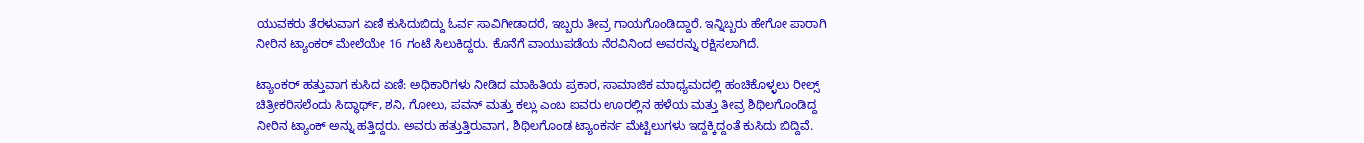ಯುವಕರು ತೆರಳುವಾಗ ಏಣಿ ಕುಸಿದುಬಿದ್ದು ಓರ್ವ ಸಾವಿಗೀಡಾದರೆ, ಇಬ್ಬರು ತೀವ್ರ ಗಾಯಗೊಂಡಿದ್ದಾರೆ. ಇನ್ನಿಬ್ಬರು ಹೇಗೋ ಪಾರಾಗಿ ನೀರಿನ ಟ್ಯಾಂಕರ್ ಮೇಲೆಯೇ 16 ಗಂಟೆ ಸಿಲುಕಿದ್ದರು. ಕೊನೆಗೆ ವಾಯುಪಡೆಯ ನೆರವಿನಿಂದ ಅವರನ್ನು ರಕ್ಷಿಸಲಾಗಿದೆ.

ಟ್ಯಾಂಕರ್ ಹತ್ತುವಾಗ ಕುಸಿದ ಏಣಿ: ಅಧಿಕಾರಿಗಳು ನೀಡಿದ ಮಾಹಿತಿಯ ಪ್ರಕಾರ, ಸಾಮಾಜಿಕ ಮಾಧ್ಯಮದಲ್ಲಿ ಹಂಚಿಕೊಳ್ಳಲು ರೀಲ್ಸ್ ಚಿತ್ರೀಕರಿಸಲೆಂದು ಸಿದ್ಧಾರ್ಥ್, ಶನಿ, ಗೋಲು, ಪವನ್ ಮತ್ತು ಕಲ್ಲು ಎಂಬ ಐವರು ಊರಲ್ಲಿನ ಹಳೆಯ ಮತ್ತು ತೀವ್ರ ಶಿಥಿಲಗೊಂಡಿದ್ದ ನೀರಿನ ಟ್ಯಾಂಕ್ ಅನ್ನು ಹತ್ತಿದ್ದರು. ಅವರು ಹತ್ತುತ್ತಿರುವಾಗ, ಶಿಥಿಲಗೊಂಡ ಟ್ಯಾಂಕರ್ನ ಮೆಟ್ಟಿಲುಗಳು ಇದ್ದಕ್ಕಿದ್ದಂತೆ ಕುಸಿದು ಬಿದ್ದಿವೆ.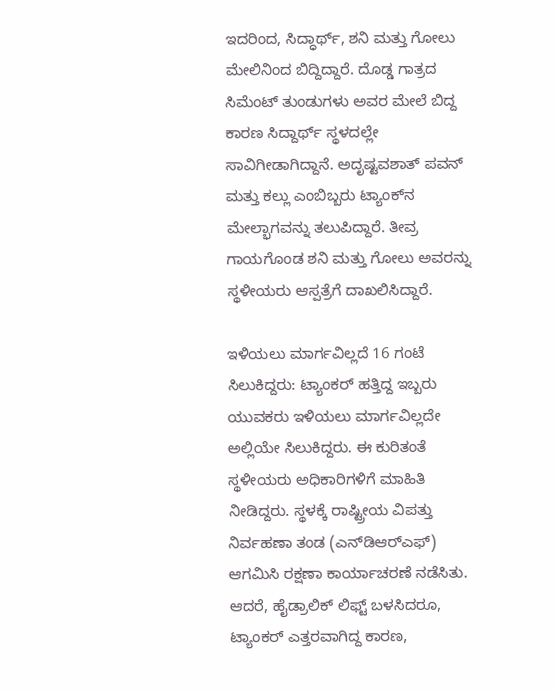ಇದರಿಂದ, ಸಿದ್ಧಾರ್ಥ್, ಶನಿ ಮತ್ತು ಗೋಲು ಮೇಲಿನಿಂದ ಬಿದ್ದಿದ್ದಾರೆ. ದೊಡ್ಡ ಗಾತ್ರದ ಸಿಮೆಂಟ್ ತುಂಡುಗಳು ಅವರ ಮೇಲೆ ಬಿದ್ದ ಕಾರಣ ಸಿದ್ದಾರ್ಥ್ ಸ್ಥಳದಲ್ಲೇ ಸಾವಿಗೀಡಾಗಿದ್ದಾನೆ. ಅದೃಷ್ಟವಶಾತ್ ಪವನ್ ಮತ್ತು ಕಲ್ಲು ಎಂಬಿಬ್ಬರು ಟ್ಯಾಂಕ್‌ನ ಮೇಲ್ಭಾಗವನ್ನು ತಲುಪಿದ್ದಾರೆ. ತೀವ್ರ ಗಾಯಗೊಂಡ ಶನಿ ಮತ್ತು ಗೋಲು ಅವರನ್ನು ಸ್ಥಳೀಯರು ಆಸ್ಪತ್ರೆಗೆ ದಾಖಲಿಸಿದ್ದಾರೆ.

ಇಳಿಯಲು ಮಾರ್ಗವಿಲ್ಲದೆ 16 ಗಂಟೆ ಸಿಲುಕಿದ್ದರು: ಟ್ಯಾಂಕರ್ ಹತ್ತಿದ್ದ ಇಬ್ಬರು ಯುವಕರು ಇಳಿಯಲು ಮಾರ್ಗವಿಲ್ಲದೇ ಅಲ್ಲಿಯೇ ಸಿಲುಕಿದ್ದರು. ಈ ಕುರಿತಂತೆ ಸ್ಥಳೀಯರು ಅಧಿಕಾರಿಗಳಿಗೆ ಮಾಹಿತಿ ನೀಡಿದ್ದರು. ಸ್ಥಳಕ್ಕೆ ರಾಷ್ಟ್ರೀಯ ವಿಪತ್ತು ನಿರ್ವಹಣಾ ತಂಡ (ಎನ್‌ಡಿಆರ್‌ಎಫ್) ಆಗಮಿಸಿ ರಕ್ಷಣಾ ಕಾರ್ಯಾಚರಣೆ ನಡೆಸಿತು. ಆದರೆ, ಹೈಡ್ರಾಲಿಕ್ ಲಿಫ್ಟ್ ಬಳಸಿದರೂ, ಟ್ಯಾಂಕರ್ ಎತ್ತರವಾಗಿದ್ದ ಕಾರಣ,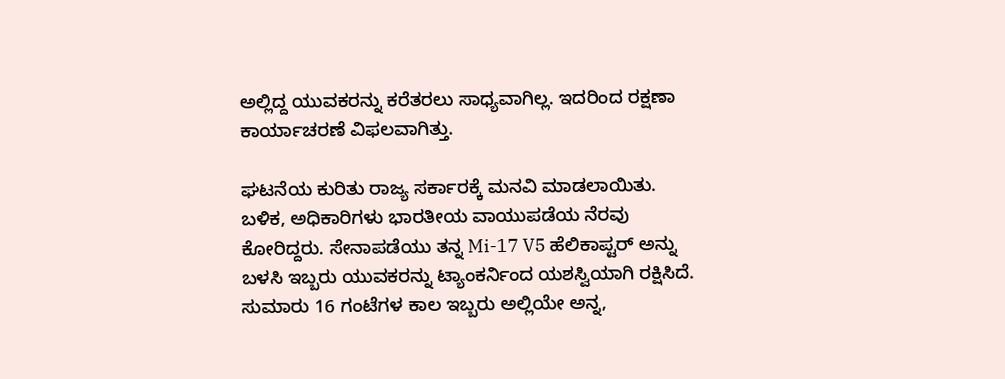ಅಲ್ಲಿದ್ದ ಯುವಕರನ್ನು ಕರೆತರಲು ಸಾಧ್ಯವಾಗಿಲ್ಲ. ಇದರಿಂದ ರಕ್ಷಣಾ ಕಾರ್ಯಾಚರಣೆ ವಿಫಲವಾಗಿತ್ತು.

ಘಟನೆಯ ಕುರಿತು ರಾಜ್ಯ ಸರ್ಕಾರಕ್ಕೆ ಮನವಿ ಮಾಡಲಾಯಿತು. ಬಳಿಕ, ಅಧಿಕಾರಿಗಳು ಭಾರತೀಯ ವಾಯುಪಡೆಯ ನೆರವು ಕೋರಿದ್ದರು. ಸೇನಾಪಡೆಯು ತನ್ನ Mi-17 V5 ಹೆಲಿಕಾಪ್ಟರ್ ಅನ್ನು ಬಳಸಿ ಇಬ್ಬರು ಯುವಕರನ್ನು ಟ್ಯಾಂಕರ್ನಿಂದ ಯಶಸ್ವಿಯಾಗಿ ರಕ್ಷಿಸಿದೆ. ಸುಮಾರು 16 ಗಂಟೆಗಳ ಕಾಲ ಇಬ್ಬರು ಅಲ್ಲಿಯೇ ಅನ್ನ,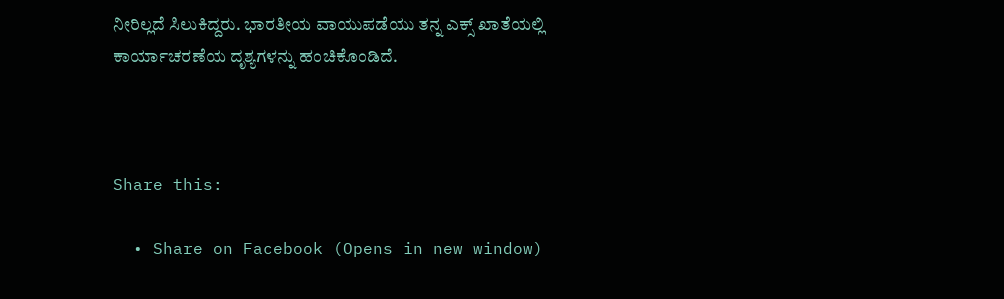ನೀರಿಲ್ಲದೆ ಸಿಲುಕಿದ್ದರು. ಭಾರತೀಯ ವಾಯುಪಡೆಯು ತನ್ನ ಎಕ್ಸ್ ಖಾತೆಯಲ್ಲಿ ಕಾರ್ಯಾಚರಣೆಯ ದೃಶ್ಯಗಳನ್ನು ಹಂಚಿಕೊಂಡಿದೆ.



Share this:

  • Share on Facebook (Opens in new window)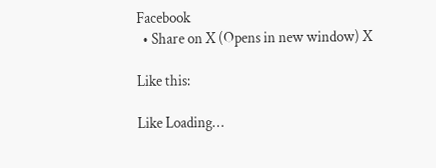Facebook
  • Share on X (Opens in new window) X

Like this:

Like Loading…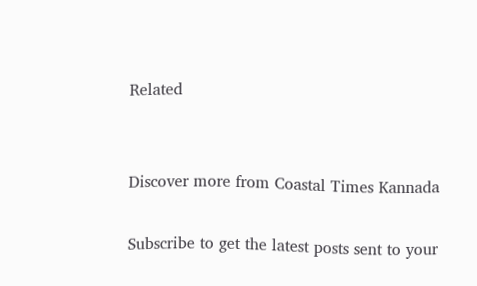Related


Discover more from Coastal Times Kannada

Subscribe to get the latest posts sent to your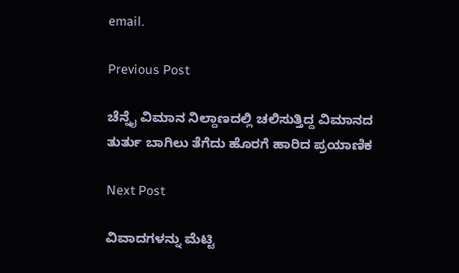email.

Previous Post

ಚೆನ್ನೈ ವಿಮಾನ ನಿಲ್ದಾಣದಲ್ಲಿ ಚಲಿಸುತ್ತಿದ್ದ ವಿಮಾನದ ತುರ್ತು ಬಾಗಿಲು ತೆಗೆದು ಹೊರಗೆ ಹಾರಿದ ಪ್ರಯಾಣಿಕ

Next Post

ವಿವಾದಗಳನ್ನು ಮೆಟ್ಟಿ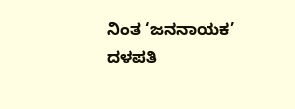ನಿಂತ ‘ಜನನಾಯಕ’ ದಳಪತಿ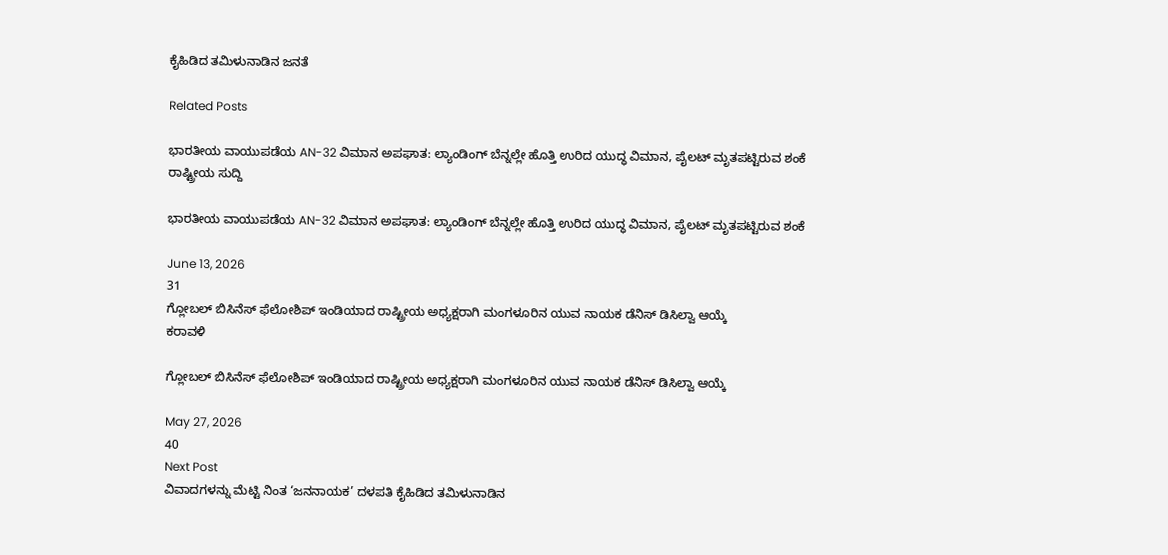ಕೈಹಿಡಿದ ತಮಿಳುನಾಡಿನ ಜನತೆ

Related Posts

ಭಾರತೀಯ ವಾಯುಪಡೆಯ AN-32 ವಿಮಾನ ಅಪಘಾತ: ಲ್ಯಾಂಡಿಂಗ್ ಬೆನ್ನಲ್ಲೇ ಹೊತ್ತಿ ಉರಿದ ಯುದ್ಧ ವಿಮಾನ, ಪೈಲಟ್ ಮೃತಪಟ್ಟಿರುವ ಶಂಕೆ
ರಾಷ್ಟ್ರೀಯ ಸುದ್ದಿ

ಭಾರತೀಯ ವಾಯುಪಡೆಯ AN-32 ವಿಮಾನ ಅಪಘಾತ: ಲ್ಯಾಂಡಿಂಗ್ ಬೆನ್ನಲ್ಲೇ ಹೊತ್ತಿ ಉರಿದ ಯುದ್ಧ ವಿಮಾನ, ಪೈಲಟ್ ಮೃತಪಟ್ಟಿರುವ ಶಂಕೆ

June 13, 2026
31
ಗ್ಲೋಬಲ್ ಬಿಸಿನೆಸ್ ಫೆಲೋಶಿಪ್ ಇಂಡಿಯಾದ ರಾಷ್ಟ್ರೀಯ ಅಧ್ಯಕ್ಷರಾಗಿ ಮಂಗಳೂರಿನ ಯುವ ನಾಯಕ ಡೆನಿಸ್ ಡಿಸಿಲ್ವಾ ಆಯ್ಕೆ
ಕರಾವಳಿ

ಗ್ಲೋಬಲ್ ಬಿಸಿನೆಸ್ ಫೆಲೋಶಿಪ್ ಇಂಡಿಯಾದ ರಾಷ್ಟ್ರೀಯ ಅಧ್ಯಕ್ಷರಾಗಿ ಮಂಗಳೂರಿನ ಯುವ ನಾಯಕ ಡೆನಿಸ್ ಡಿಸಿಲ್ವಾ ಆಯ್ಕೆ

May 27, 2026
40
Next Post
ವಿವಾದಗಳನ್ನು ಮೆಟ್ಟಿ ನಿಂತ ‘ಜನನಾಯಕ’ ದಳಪತಿ ಕೈಹಿಡಿದ ತಮಿಳುನಾಡಿನ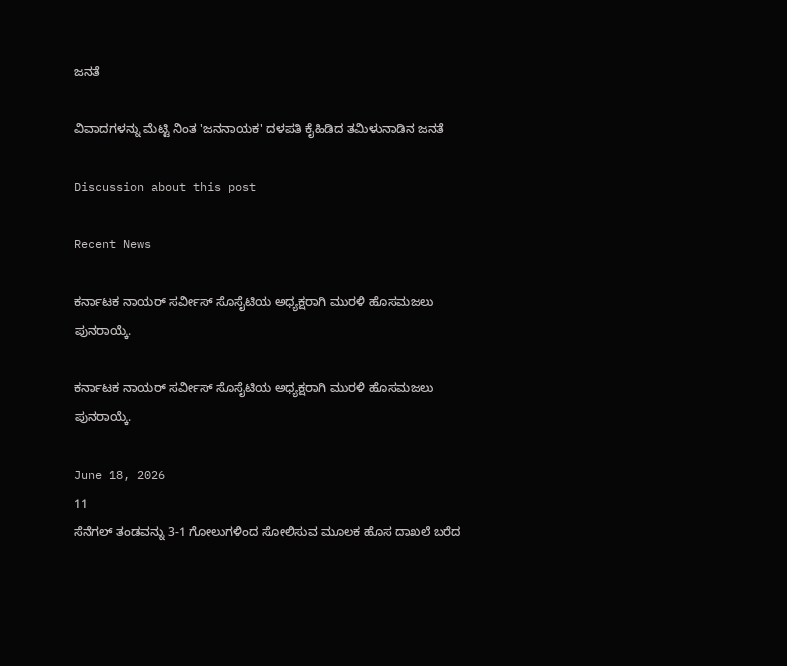ಜನತೆ

ವಿವಾದಗಳನ್ನು ಮೆಟ್ಟಿ ನಿಂತ 'ಜನನಾಯಕ' ದಳಪತಿ ಕೈಹಿಡಿದ ತಮಿಳುನಾಡಿನ ಜನತೆ

Discussion about this post

Recent News

ಕರ್ನಾಟಕ ನಾಯರ್‌ ಸರ್ವೀಸ್‌ ಸೊಸೈಟಿಯ ಅಧ್ಯಕ್ಷರಾಗಿ ಮುರಳಿ ಹೊಸಮಜಲು ಪುನರಾಯ್ಕೆ.

ಕರ್ನಾಟಕ ನಾಯರ್‌ ಸರ್ವೀಸ್‌ ಸೊಸೈಟಿಯ ಅಧ್ಯಕ್ಷರಾಗಿ ಮುರಳಿ ಹೊಸಮಜಲು ಪುನರಾಯ್ಕೆ.

June 18, 2026
11
ಸೆನೆಗಲ್ ತಂಡವನ್ನು 3-1 ಗೋಲುಗಳಿಂದ ಸೋಲಿಸುವ ಮೂಲಕ ಹೊಸ ದಾಖಲೆ ಬರೆದ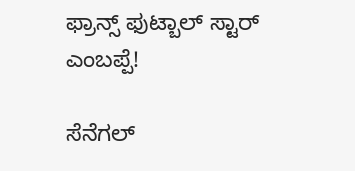ಫ್ರಾನ್ಸ್ ಫುಟ್ಬಾಲ್ ಸ್ಟಾರ್ ಎಂಬಪ್ಪೆ!

ಸೆನೆಗಲ್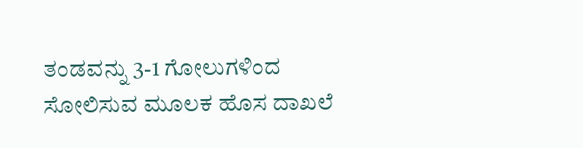ತಂಡವನ್ನು 3-1 ಗೋಲುಗಳಿಂದ ಸೋಲಿಸುವ ಮೂಲಕ ಹೊಸ ದಾಖಲೆ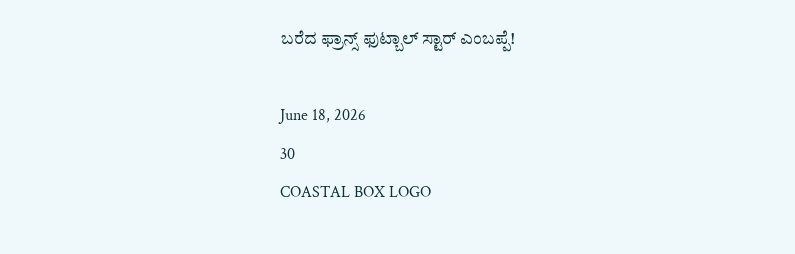ಬರೆದ ಫ್ರಾನ್ಸ್ ಫುಟ್ಬಾಲ್ ಸ್ಟಾರ್ ಎಂಬಪ್ಪೆ!

June 18, 2026
30
COASTAL BOX LOGO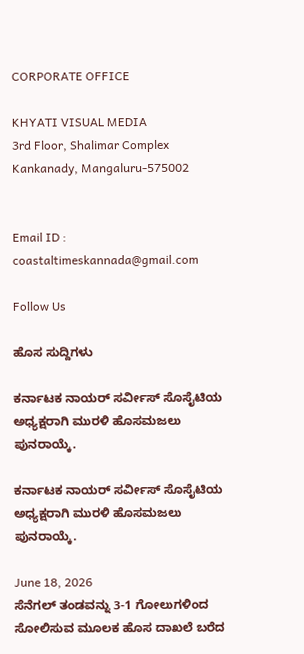CORPORATE OFFICE

KHYATI VISUAL MEDIA
3rd Floor, Shalimar Complex
Kankanady, Mangaluru-575002


Email ID : coastaltimeskannada@gmail.com

Follow Us

ಹೊಸ ಸುದ್ದಿಗಳು

ಕರ್ನಾಟಕ ನಾಯರ್‌ ಸರ್ವೀಸ್‌ ಸೊಸೈಟಿಯ ಅಧ್ಯಕ್ಷರಾಗಿ ಮುರಳಿ ಹೊಸಮಜಲು ಪುನರಾಯ್ಕೆ.

ಕರ್ನಾಟಕ ನಾಯರ್‌ ಸರ್ವೀಸ್‌ ಸೊಸೈಟಿಯ ಅಧ್ಯಕ್ಷರಾಗಿ ಮುರಳಿ ಹೊಸಮಜಲು ಪುನರಾಯ್ಕೆ.

June 18, 2026
ಸೆನೆಗಲ್ ತಂಡವನ್ನು 3-1 ಗೋಲುಗಳಿಂದ ಸೋಲಿಸುವ ಮೂಲಕ ಹೊಸ ದಾಖಲೆ ಬರೆದ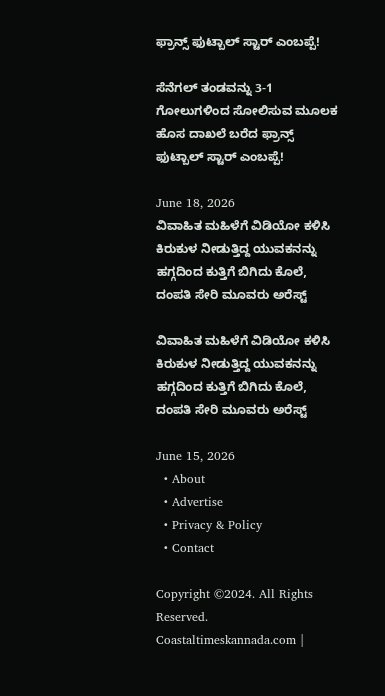ಫ್ರಾನ್ಸ್ ಫುಟ್ಬಾಲ್ ಸ್ಟಾರ್ ಎಂಬಪ್ಪೆ!

ಸೆನೆಗಲ್ ತಂಡವನ್ನು 3-1 ಗೋಲುಗಳಿಂದ ಸೋಲಿಸುವ ಮೂಲಕ ಹೊಸ ದಾಖಲೆ ಬರೆದ ಫ್ರಾನ್ಸ್ ಫುಟ್ಬಾಲ್ ಸ್ಟಾರ್ ಎಂಬಪ್ಪೆ!

June 18, 2026
ವಿವಾಹಿತ ಮಹಿಳೆಗೆ ವಿಡಿಯೋ ಕಳಿಸಿ ಕಿರುಕುಳ ನೀಡುತ್ತಿದ್ದ ಯುವಕನನ್ನು ಹಗ್ಗದಿಂದ ಕುತ್ತಿಗೆ ಬಿಗಿದು ಕೊಲೆ, ದಂಪತಿ ಸೇರಿ ಮೂವರು ಅರೆಸ್ಟ್

ವಿವಾಹಿತ ಮಹಿಳೆಗೆ ವಿಡಿಯೋ ಕಳಿಸಿ ಕಿರುಕುಳ ನೀಡುತ್ತಿದ್ದ ಯುವಕನನ್ನು ಹಗ್ಗದಿಂದ ಕುತ್ತಿಗೆ ಬಿಗಿದು ಕೊಲೆ, ದಂಪತಿ ಸೇರಿ ಮೂವರು ಅರೆಸ್ಟ್

June 15, 2026
  • About
  • Advertise
  • Privacy & Policy
  • Contact

Copyright ©2024. All Rights Reserved. Coastaltimeskannada.com |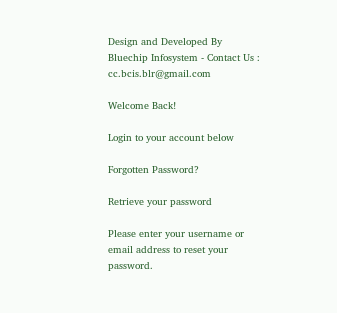Design and Developed By Bluechip Infosystem - Contact Us : cc.bcis.blr@gmail.com

Welcome Back!

Login to your account below

Forgotten Password?

Retrieve your password

Please enter your username or email address to reset your password.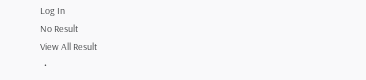Log In
No Result
View All Result
  •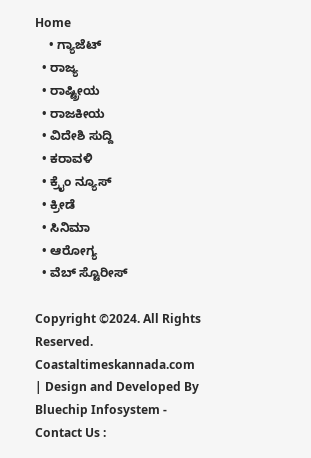Home
    • ಗ್ಯಾಜೆಟ್
  • ರಾಜ್ಯ
  • ರಾಷ್ಟ್ರೀಯ
  • ರಾಜಕೀಯ
  • ವಿದೇಶಿ ಸುದ್ದಿ
  • ಕರಾವಳಿ
  • ಕ್ರೈಂ ನ್ಯೂಸ್
  • ಕ್ರೀಡೆ
  • ಸಿನಿಮಾ
  • ಆರೋಗ್ಯ
  • ವೆಬ್ ಸ್ಟೊರೀಸ್

Copyright ©2024. All Rights Reserved. Coastaltimeskannada.com | Design and Developed By Bluechip Infosystem - Contact Us :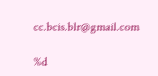cc.bcis.blr@gmail.com

%d